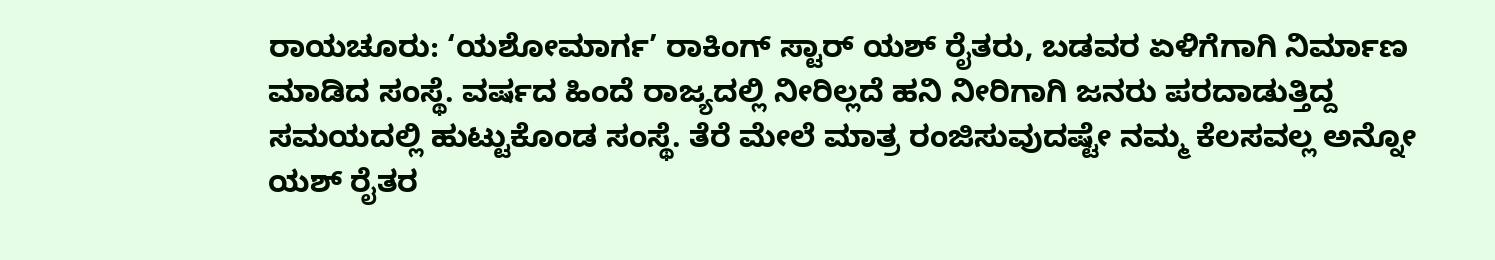ರಾಯಚೂರು: ‘ಯಶೋಮಾರ್ಗ’ ರಾಕಿಂಗ್ ಸ್ಟಾರ್ ಯಶ್ ರೈತರು, ಬಡವರ ಏಳಿಗೆಗಾಗಿ ನಿರ್ಮಾಣ ಮಾಡಿದ ಸಂಸ್ಥೆ. ವರ್ಷದ ಹಿಂದೆ ರಾಜ್ಯದಲ್ಲಿ ನೀರಿಲ್ಲದೆ ಹನಿ ನೀರಿಗಾಗಿ ಜನರು ಪರದಾಡುತ್ತಿದ್ದ ಸಮಯದಲ್ಲಿ ಹುಟ್ಟುಕೊಂಡ ಸಂಸ್ಥೆ. ತೆರೆ ಮೇಲೆ ಮಾತ್ರ ರಂಜಿಸುವುದಷ್ಟೇ ನಮ್ಮ ಕೆಲಸವಲ್ಲ ಅನ್ನೋ ಯಶ್ ರೈತರ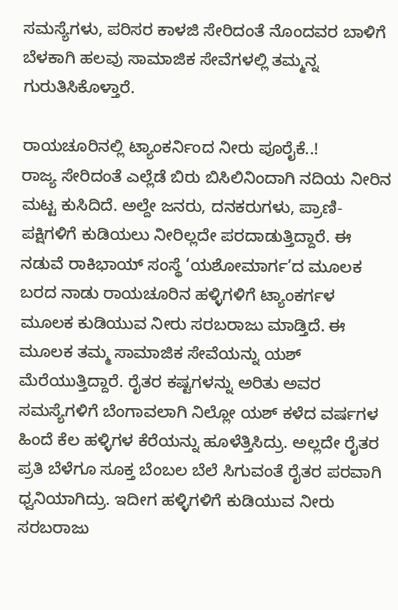ಸಮಸ್ಯೆಗಳು, ಪರಿಸರ ಕಾಳಜಿ ಸೇರಿದಂತೆ ನೊಂದವರ ಬಾಳಿಗೆ ಬೆಳಕಾಗಿ ಹಲವು ಸಾಮಾಜಿಕ ಸೇವೆಗಳಲ್ಲಿ ತಮ್ಮನ್ನ ಗುರುತಿಸಿಕೊಳ್ತಾರೆ.

ರಾಯಚೂರಿನಲ್ಲಿ ಟ್ಯಾಂಕರ್ನಿಂದ ನೀರು ಪೂರೈಕೆ..!
ರಾಜ್ಯ ಸೇರಿದಂತೆ ಎಲ್ಲೆಡೆ ಬಿರು ಬಿಸಿಲಿನಿಂದಾಗಿ ನದಿಯ ನೀರಿನ ಮಟ್ಟ ಕುಸಿದಿದೆ. ಅಲ್ದೇ ಜನರು, ದನಕರುಗಳು, ಪ್ರಾಣಿ- ಪಕ್ಷಿಗಳಿಗೆ ಕುಡಿಯಲು ನೀರಿಲ್ಲದೇ ಪರದಾಡುತ್ತಿದ್ದಾರೆ. ಈ ನಡುವೆ ರಾಕಿಭಾಯ್ ಸಂಸ್ಥೆ ‘ಯಶೋಮಾರ್ಗ’ದ ಮೂಲಕ ಬರದ ನಾಡು ರಾಯಚೂರಿನ ಹಳ್ಳಿಗಳಿಗೆ ಟ್ಯಾಂಕರ್ಗಳ ಮೂಲಕ ಕುಡಿಯುವ ನೀರು ಸರಬರಾಜು ಮಾಡ್ತಿದೆ. ಈ ಮೂಲಕ ತಮ್ಮ ಸಾಮಾಜಿಕ ಸೇವೆಯನ್ನು ಯಶ್ ಮೆರೆಯುತ್ತಿದ್ದಾರೆ. ರೈತರ ಕಷ್ಟಗಳನ್ನು ಅರಿತು ಅವರ ಸಮಸ್ಯೆಗಳಿಗೆ ಬೆಂಗಾವಲಾಗಿ ನಿಲ್ಲೋ ಯಶ್ ಕಳೆದ ವರ್ಷಗಳ ಹಿಂದೆ ಕೆಲ ಹಳ್ಳಿಗಳ ಕೆರೆಯನ್ನು ಹೂಳೆತ್ತಿಸಿದ್ರು. ಅಲ್ಲದೇ ರೈತರ ಪ್ರತಿ ಬೆಳೆಗೂ ಸೂಕ್ತ ಬೆಂಬಲ ಬೆಲೆ ಸಿಗುವಂತೆ ರೈತರ ಪರವಾಗಿ ಧ್ವನಿಯಾಗಿದ್ರು. ಇದೀಗ ಹಳ್ಳಿಗಳಿಗೆ ಕುಡಿಯುವ ನೀರು ಸರಬರಾಜು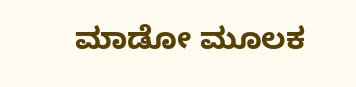ಮಾಡೋ ಮೂಲಕ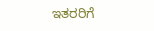ಇತರರಿಗೆ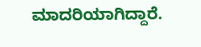ಮಾದರಿಯಾಗಿದ್ದಾರೆ.